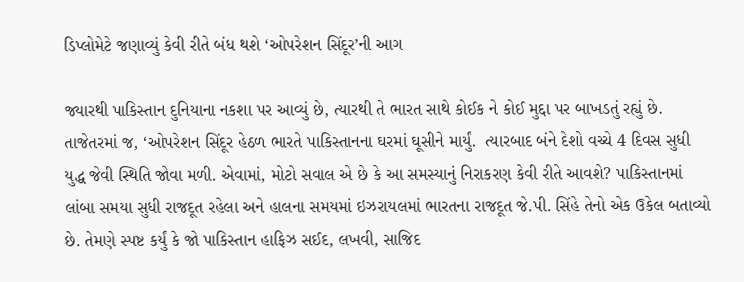ડિપ્લોમેટે જણાવ્યું કેવી રીતે બંધ થશે ‘ઓપરેશન સિંદૂર’ની આગ

જ્યારથી પાકિસ્તાન દુનિયાના નકશા પર આવ્યું છે, ત્યારથી તે ભારત સાથે કોઈક ને કોઈ મુદ્દા પર બાખડતું રહ્યું છે. તાજેતરમાં જ, ‘ઓપરેશન સિંદૂર હેઠળ ભારતે પાકિસ્તાનના ઘરમાં ઘૂસીને માર્યું.  ત્યારબાદ બંને દેશો વચ્ચે 4 દિવસ સુધી યુદ્ધ જેવી સ્થિતિ જોવા મળી. એવામાં, મોટો સવાલ એ છે કે આ સમસ્યાનું નિરાકરણ કેવી રીતે આવશે? પાકિસ્તાનમાં લાંબા સમયા સુધી રાજદૂત રહેલા અને હાલના સમયમાં ઇઝરાયલમાં ભારતના રાજદૂત જે.પી. સિંહે તેનો એક ઉકેલ બતાવ્યો છે. તેમણે સ્પષ્ટ કર્યું કે જો પાકિસ્તાન હાફિઝ સઈદ, લખવી, સાજિદ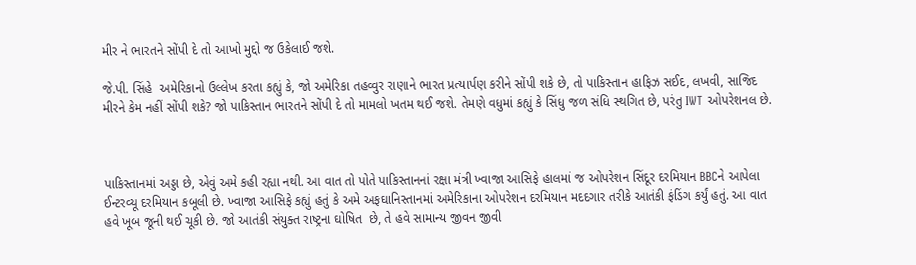મીર ને ભારતને સોંપી દે તો આખો મુદ્દો જ ઉકેલાઈ જશે.

જે.પી. સિંહે  અમેરિકાનો ઉલ્લેખ કરતા કહ્યું કે, જો અમેરિકા તહવ્વુર રાણાને ભારત પ્રત્યાર્પણ કરીને સોંપી શકે છે, તો પાકિસ્તાન હાફિઝ સઈદ, લખવી, સાજિદ મીરને કેમ નહીં સોંપી શકે? જો પાકિસ્તાન ભારતને સોંપી દે તો મામલો ખતમ થઈ જશે. તેમણે વધુમાં કહ્યું કે સિંધુ જળ સંધિ સ્થગિત છે, પરંતુ IWT ઓપરેશનલ છે.



પાકિસ્તાનમાં અડ્ડા છે, એવું અમે કહી રહ્યા નથી. આ વાત તો પોતે પાકિસ્તાનનાં રક્ષા મંત્રી ખ્વાજા આસિફે હાલમાં જ ઓપરેશન સિંદૂર દરમિયાન BBCને આપેલા ઈન્ટરવ્યૂ દરમિયાન કબૂલી છે. ખ્વાજા આસિફે કહ્યું હતું કે અમે અફઘાનિસ્તાનમાં અમેરિકાના ઓપરેશન દરમિયાન મદદગાર તરીકે આતંકી ફંડિંગ કર્યું હતું. આ વાત હવે ખૂબ જૂની થઈ ચૂકી છે. જો આતંકી સંયુક્ત રાષ્ટ્રના ઘોષિત  છે, તે હવે સામાન્ય જીવન જીવી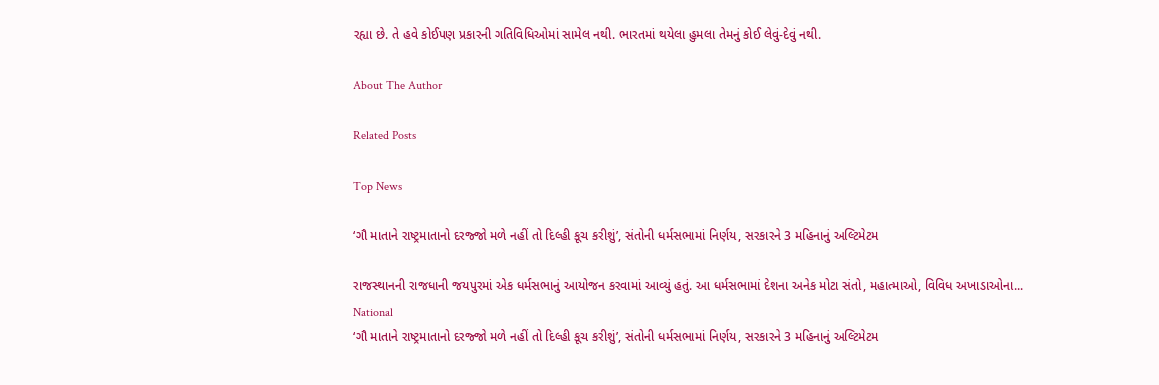રહ્યા છે. તે હવે કોઈપણ પ્રકારની ગતિવિધિઓમાં સામેલ નથી. ભારતમાં થયેલા હુમલા તેમનું કોઈ લેવું-દેવું નથી.

About The Author

Related Posts

Top News

‘ગૌ માતાને રાષ્ટ્રમાતાનો દરજ્જો મળે નહીં તો દિલ્હી કૂચ કરીશું’, સંતોની ધર્મસભામાં નિર્ણય, સરકારને 3 મહિનાનું અલ્ટિમેટમ

રાજસ્થાનની રાજધાની જયપુરમાં એક ધર્મસભાનું આયોજન કરવામાં આવ્યું હતું. આ ધર્મસભામાં દેશના અનેક મોટા સંતો, મહાત્માઓ, વિવિધ અખાડાઓના...
National
‘ગૌ માતાને રાષ્ટ્રમાતાનો દરજ્જો મળે નહીં તો દિલ્હી કૂચ કરીશું’, સંતોની ધર્મસભામાં નિર્ણય, સરકારને 3 મહિનાનું અલ્ટિમેટમ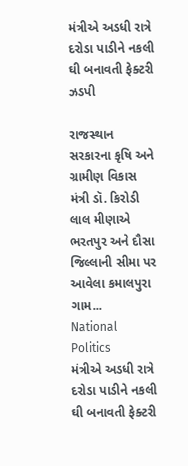મંત્રીએ અડધી રાત્રે દરોડા પાડીને નકલી ઘી બનાવતી ફેક્ટરી ઝડપી

રાજસ્થાન સરકારના કૃષિ અને ગ્રામીણ વિકાસ મંત્રી ડૉ. કિરોડી લાલ મીણાએ ભરતપુર અને દૌસા જિલ્લાની સીમા પર આવેલા કમાલપુરા ગામ...
National  Politics
મંત્રીએ અડધી રાત્રે દરોડા પાડીને નકલી ઘી બનાવતી ફેક્ટરી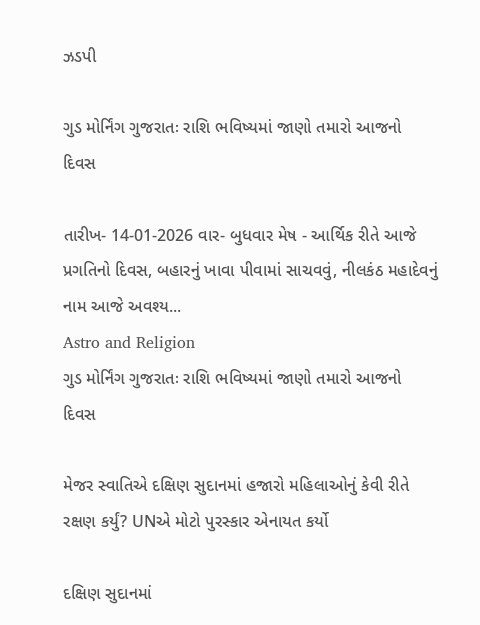ઝડપી

ગુડ મોર્નિંગ ગુજરાતઃ રાશિ ભવિષ્યમાં જાણો તમારો આજનો દિવસ

તારીખ- 14-01-2026 વાર- બુધવાર મેષ - આર્થિક રીતે આજે પ્રગતિનો દિવસ, બહારનું ખાવા પીવામાં સાચવવું, નીલકંઠ મહાદેવનું નામ આજે અવશ્ય...
Astro and Religion
ગુડ મોર્નિંગ ગુજરાતઃ રાશિ ભવિષ્યમાં જાણો તમારો આજનો દિવસ

મેજર સ્વાતિએ દક્ષિણ સુદાનમાં હજારો મહિલાઓનું કેવી રીતે રક્ષણ કર્યું? UNએ મોટો પુરસ્કાર એનાયત કર્યો

દક્ષિણ સુદાનમાં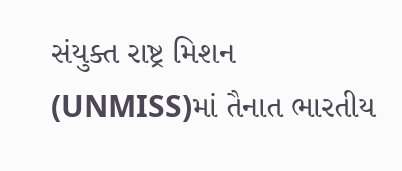સંયુક્ત રાષ્ટ્ર મિશન (UNMISS)માં તૈનાત ભારતીય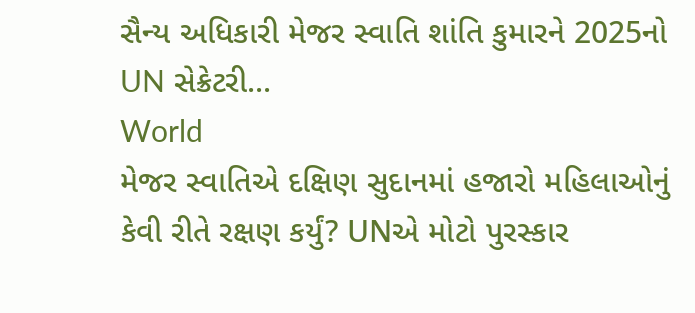સૈન્ય અધિકારી મેજર સ્વાતિ શાંતિ કુમારને 2025નો UN સેક્રેટરી...
World
મેજર સ્વાતિએ દક્ષિણ સુદાનમાં હજારો મહિલાઓનું કેવી રીતે રક્ષણ કર્યું? UNએ મોટો પુરસ્કાર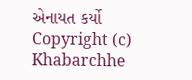એનાયત કર્યો
Copyright (c) Khabarchhe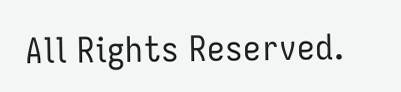All Rights Reserved.